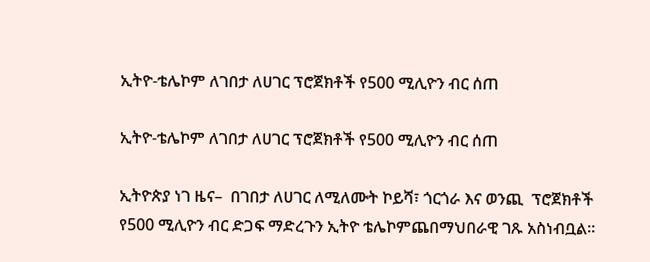ኢትዮ-ቴሌኮም ለገበታ ለሀገር ፕሮጀክቶች የ500 ሚሊዮን ብር ሰጠ

ኢትዮ-ቴሌኮም ለገበታ ለሀገር ፕሮጀክቶች የ500 ሚሊዮን ብር ሰጠ

ኢትዮጵያ ነገ ዜና–  በገበታ ለሀገር ለሚለሙት ኮይሻ፣ ጎርጎራ እና ወንጪ  ፕሮጀክቶች የ500 ሚሊዮን ብር ድጋፍ ማድረጉን ኢትዮ ቴሌኮምጨበማህበራዊ ገጹ አስነብቧል።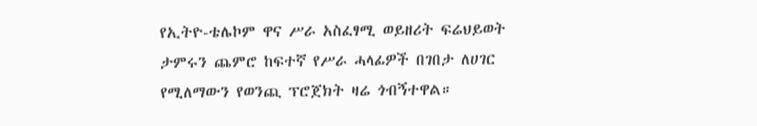የኢትዮ-ቴሌኮም ዋና ሥራ አስፈፃሚ ወይዘሪት ፍሬህይወት ታምሩን ጨምሮ ከፍተኛ የሥራ ሓላፊዎች በገበታ ለሀገር የሚለማውን የወንጪ ፕሮጀክት ዛሬ ጎብኝተዋል።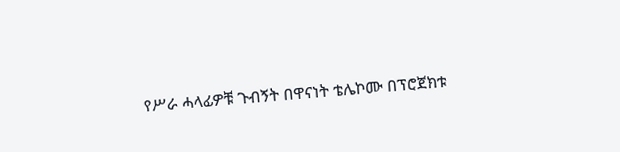የሥራ ሓላፊዎቹ ጉብኝት በዋናነት ቴሌኮሙ በፕሮጀክቱ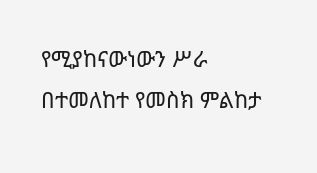የሚያከናውነውን ሥራ በተመለከተ የመስክ ምልከታ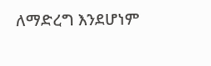ለማድረግ እንደሆነም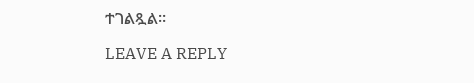ተገልጿል።

LEAVE A REPLY